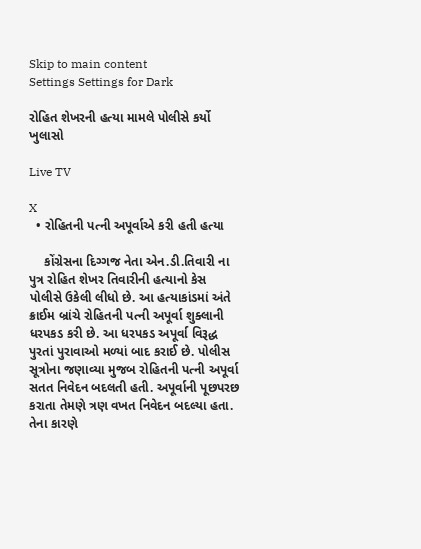Skip to main content
Settings Settings for Dark

રોહિત શેખરની હત્યા મામલે પોલીસે કર્યો ખુલાસો

Live TV

X
  • રોહિતની પત્ની અપૂર્વાએ કરી હતી હત્યા

    કોંગ્રેસના દિગ્ગજ નેતા એન.ડી.તિવારી ના પુત્ર રોહિત શેખર તિવારીની હત્યાનો કેસ પોલીસે ઉકેલી લીધો છે. આ હત્યાકાંડમાં અંતે ક્રાઈમ બ્રાંચે રોહિતની પત્ની અપૂર્વા શુક્લાની ધરપકડ કરી છે. આ ધરપકડ અપૂર્વા વિરૂદ્ધ પુરતાં પુરાવાઓ મળ્યાં બાદ કરાઈ છે. પોલીસ સૂત્રોના જણાવ્યા મુજબ રોહિતની પત્ની અપૂર્વા સતત નિવેદન બદલતી હતી. અપૂર્વાની પૂછપરછ કરાતા તેમણે ત્રણ વખત નિવેદન બદલ્યા હતા. તેના કારણે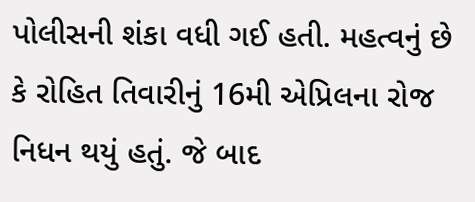પોલીસની શંકા વધી ગઈ હતી. મહત્વનું છે કે રોહિત તિવારીનું 16મી એપ્રિલના રોજ નિધન થયું હતું. જે બાદ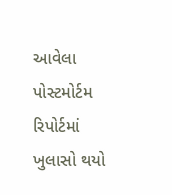આવેલા પોસ્ટમોર્ટમ રિપોર્ટમાં ખુલાસો થયો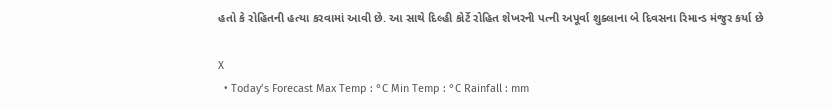હતો કે રોહિતની હત્યા કરવામાં આવી છે. આ સાથે દિલ્હી કોર્ટે રોહિત શેખરની પત્ની અપૂર્વા શુક્લાના બે દિવસના રિમાન્ડ મંજુર કર્યા છે

X
  • Today’s Forecast Max Temp : °C Min Temp : °C Rainfall : mm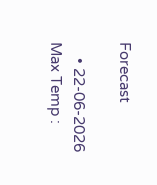Forecast

    • 22-06-2026 Max Temp :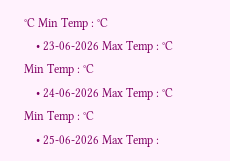°C Min Temp : °C
    • 23-06-2026 Max Temp : °C Min Temp : °C
    • 24-06-2026 Max Temp : °C Min Temp : °C
    • 25-06-2026 Max Temp :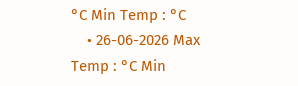°C Min Temp : °C
    • 26-06-2026 Max Temp : °C Min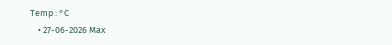Temp : °C
    • 27-06-2026 Max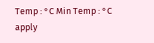Temp : °C Min Temp : °C
apply